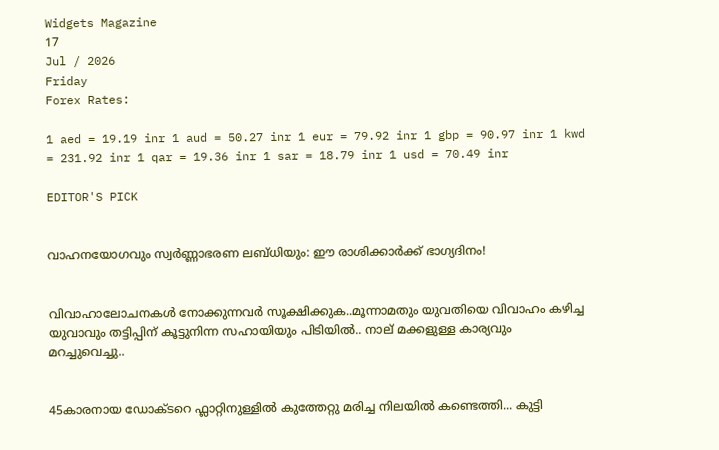Widgets Magazine
17
Jul / 2026
Friday
Forex Rates:

1 aed = 19.19 inr 1 aud = 50.27 inr 1 eur = 79.92 inr 1 gbp = 90.97 inr 1 kwd = 231.92 inr 1 qar = 19.36 inr 1 sar = 18.79 inr 1 usd = 70.49 inr

EDITOR'S PICK


വാഹനയോഗവും സ്വർണ്ണാഭരണ ലബ്ധിയും: ഈ രാശിക്കാർക്ക് ഭാഗ്യദിനം!


വിവാഹാലോചനകൾ നോക്കുന്നവർ സൂക്ഷിക്കുക..മൂന്നാമതും യുവതിയെ വിവാഹം കഴിച്ച യുവാവും തട്ടിപ്പിന് കൂട്ടുനിന്ന സഹായിയും പിടിയില്‍.. നാല് മക്കളുള്ള കാര്യവും മറച്ചുവെച്ചു..


45കാരനായ ഡോക്ടറെ ഫ്ലാറ്റിനുള്ളിൽ കുത്തേറ്റു മരിച്ച നിലയിൽ കണ്ടെത്തി... കുട്ടി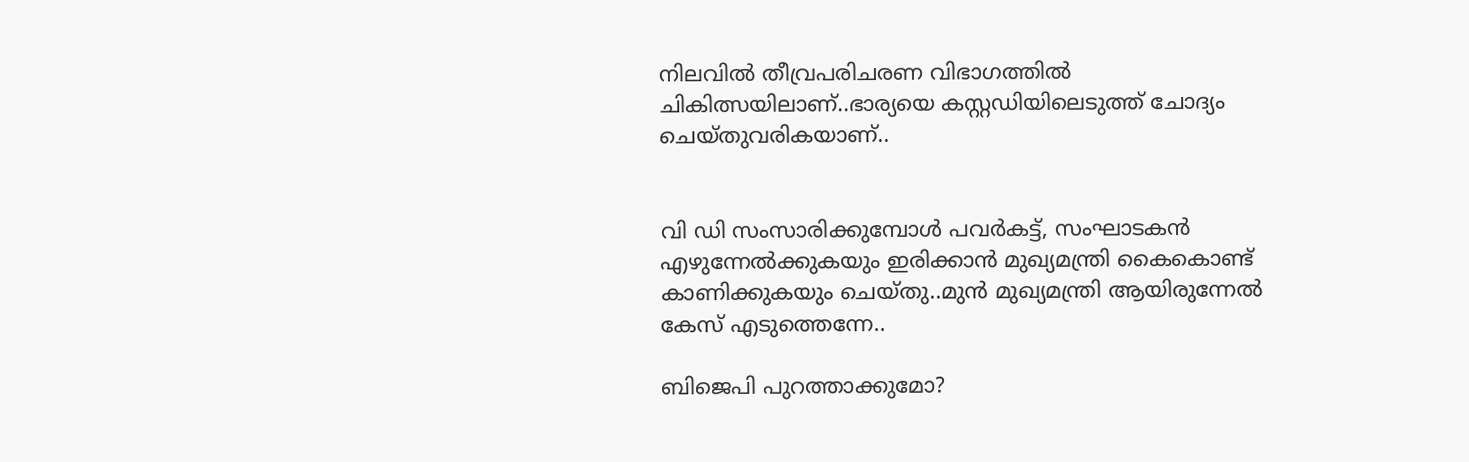നിലവിൽ തീവ്രപരിചരണ വിഭാഗത്തിൽ ചികിത്സയിലാണ്..ഭാര്യയെ കസ്റ്റഡിയിലെടുത്ത് ചോദ്യം ചെയ്തുവരികയാണ്..


വി ഡി സംസാരിക്കുമ്പോൾ പവര്‍കട്ട്, സംഘാടകന്‍ എഴുന്നേല്‍ക്കുകയും ഇരിക്കാന്‍ മുഖ്യമന്ത്രി കൈകൊണ്ട് കാണിക്കുകയും ചെയ്തു..മുൻ മുഖ്യമന്ത്രി ആയിരുന്നേൽ കേസ് എടുത്തെന്നേ..

ബിജെപി പുറത്താക്കുമോ?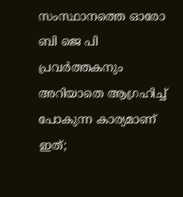സംസ്ഥാനത്തെ ഓരോ ബി ജെ പി പ്രവര്‍ത്തകനും അറിയാതെ ആഗ്രഹിച്ച് പോകുന്ന കാര്യമാണ് ഇത്;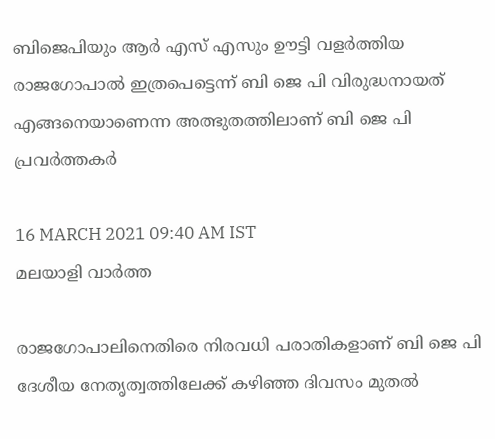ബിജെപിയും ആര്‍ എസ് എസും ഊട്ടി വളര്‍ത്തിയ രാജഗോപാല്‍ ഇത്രപെട്ടെന്ന് ബി ജെ പി വിരുദ്ധനായത് എങ്ങനെയാണെന്ന അത്ഭുതത്തിലാണ് ബി ജെ പി പ്രവര്‍ത്തകര്‍

16 MARCH 2021 09:40 AM IST
മലയാളി വാര്‍ത്ത

രാജഗോപാലിനെതിരെ നിരവധി പരാതികളാണ് ബി ജെ പി ദേശീയ നേതൃത്വത്തിലേക്ക് കഴിഞ്ഞ ദിവസം മുതല്‍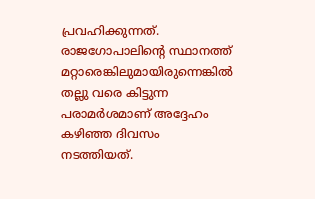പ്രവഹിക്കുന്നത്. രാജഗോപാലിന്റെ സ്ഥാനത്ത് മറ്റാരെങ്കിലുമായിരുന്നെങ്കില്‍ തല്ലു വരെ കിട്ടുന്ന പരാമര്‍ശമാണ് അദ്ദേഹം കഴിഞ്ഞ ദിവസം നടത്തിയത്.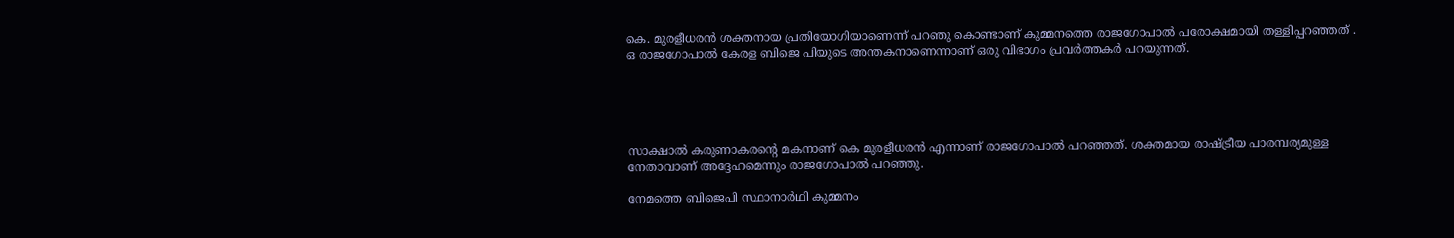കെ. മുരളീധരന്‍ ശക്തനായ പ്രതിയോഗിയാണെന്ന് പറഞു കൊണ്ടാണ് കുമ്മനത്തെ രാജഗോപാല്‍ പരോക്ഷമായി തള്ളിപ്പറഞ്ഞത് . ഒ രാജഗോപാല്‍ കേരള ബിജെ പിയുടെ അന്തകനാണെന്നാണ് ഒരു വിഭാഗം പ്രവര്‍ത്തകര്‍ പറയുന്നത്.





സാക്ഷാല്‍ കരുണാകരന്റെ മകനാണ് കെ മുരളീധരന്‍ എന്നാണ് രാജഗോപാല്‍ പറഞ്ഞത്. ശക്തമായ രാഷ്ട്രീയ പാരമ്പര്യമുള്ള നേതാവാണ് അദ്ദേഹമെന്നും രാജഗോപാല്‍ പറഞ്ഞു.

നേമത്തെ ബിജെപി സ്ഥാനാര്‍ഥി കുമ്മനം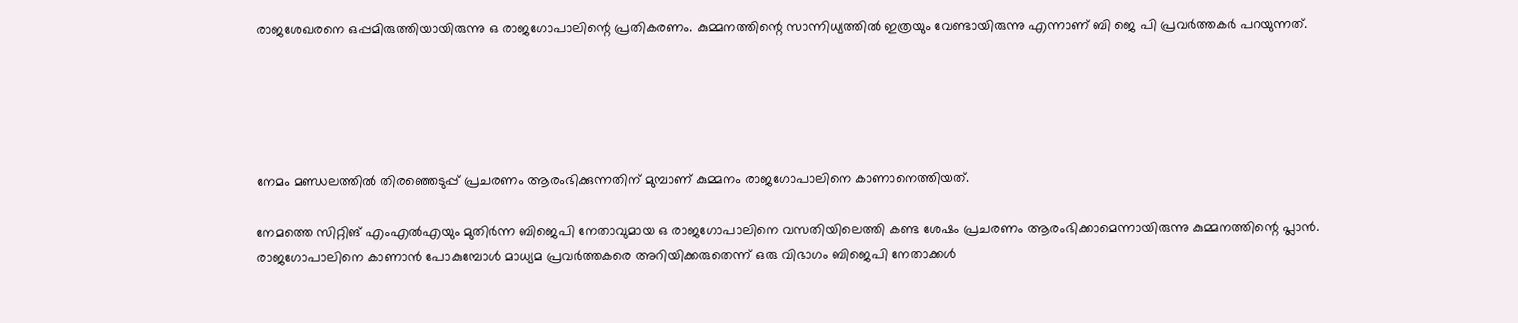രാജശേഖരനെ ഒപ്പമിരുത്തിയായിരുന്നു ഒ രാജഗോപാലിന്റെ പ്രതികരണം. കുമ്മനത്തിന്റെ സാന്നിധ്യത്തില്‍ ഇത്രയും വേണ്ടായിരുന്നു എന്നാണ് ബി ജെ പി പ്രവര്‍ത്തകര്‍ പറയുന്നത്.





നേമം മണ്ഡലത്തില്‍ തിരഞ്ഞെടുപ്പ് പ്രചരണം ആരംഭിക്കുന്നതിന് മുമ്പാണ് കുമ്മനം രാജഗോപാലിനെ കാണാനെത്തിയത്.

നേമത്തെ സിറ്റിങ് എംഎല്‍എയും മുതിര്‍ന്ന ബിജെപി നേതാവുമായ ഒ രാജഗോപാലിനെ വസതിയിലെത്തി കണ്ട ശേഷം പ്രചരണം ആരംഭിക്കാമെന്നായിരുന്നു കുമ്മനത്തിന്റെ പ്ലാന്‍. രാജഗോപാലിനെ കാണാന്‍ പോകുമ്പോള്‍ മാധ്യമ പ്രവര്‍ത്തകരെ അറിയിക്കരുതെന്ന് ഒരു വിഭാഗം ബിജെപി നേതാക്കള്‍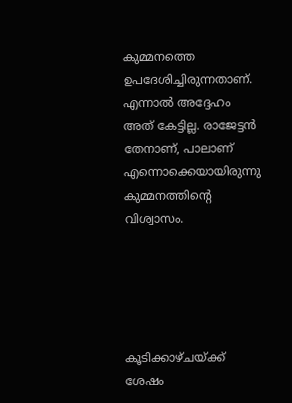കുമ്മനത്തെ ഉപദേശിച്ചിരുന്നതാണ്. എന്നാല്‍ അദ്ദേഹം അത് കേട്ടില്ല. രാജേട്ടന്‍ തേനാണ്, പാലാണ് എന്നൊക്കെയായിരുന്നു കുമ്മനത്തിന്റെ വിശ്വാസം.





കൂടിക്കാഴ്ചയ്ക്ക് ശേഷം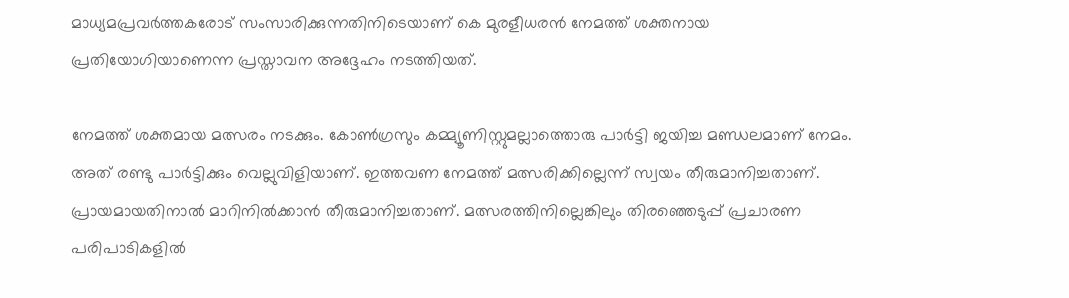മാധ്യമപ്രവര്‍ത്തകരോട് സംസാരിക്കുന്നതിനിടെയാണ് കെ മുരളീധരന്‍ നേമത്ത് ശക്തനായ പ്രതിയോഗിയാണെന്ന പ്രസ്താവന അദ്ദേഹം നടത്തിയത്.

നേമത്ത് ശക്തമായ മത്സരം നടക്കും. കോണ്‍ഗ്രസും കമ്മ്യൂണിസ്റ്റുമല്ലാത്തൊരു പാര്‍ട്ടി ജയിച്ച മണ്ഡലമാണ് നേമം. അത് രണ്ടു പാര്‍ട്ടിക്കും വെല്ലുവിളിയാണ്. ഇത്തവണ നേമത്ത് മത്സരിക്കില്ലെന്ന് സ്വയം തീരുമാനിച്ചതാണ്. പ്രായമായതിനാല്‍ മാറിനില്‍ക്കാന്‍ തീരുമാനിച്ചതാണ്. മത്സരത്തിനില്ലെങ്കിലും തിരഞ്ഞെടുപ്പ് പ്രചാരണ പരിപാടികളില്‍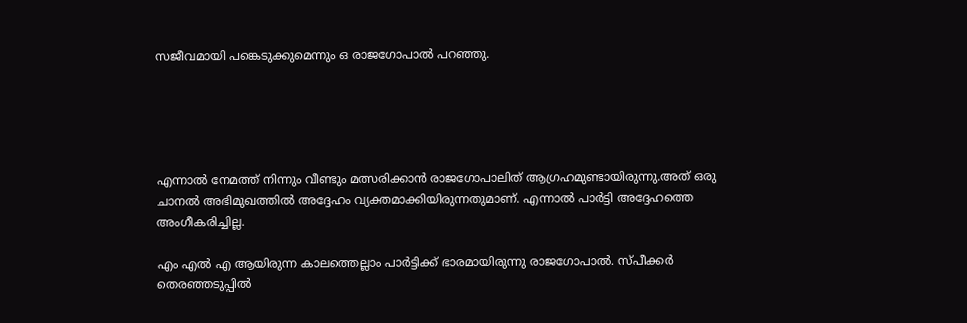സജീവമായി പങ്കെടുക്കുമെന്നും ഒ രാജഗോപാല്‍ പറഞ്ഞു.





എന്നാല്‍ നേമത്ത് നിന്നും വീണ്ടും മത്സരിക്കാന്‍ രാജഗോപാലിത് ആഗ്രഹമുണ്ടായിരുന്നു.അത് ഒരു ചാനല്‍ അഭിമുഖത്തില്‍ അദ്ദേഹം വ്യക്തമാക്കിയിരുന്നതുമാണ്. എന്നാല്‍ പാര്‍ട്ടി അദ്ദേഹത്തെ അംഗീകരിച്ചില്ല.

എം എല്‍ എ ആയിരുന്ന കാലത്തെല്ലാം പാര്‍ട്ടിക്ക് ഭാരമായിരുന്നു രാജഗോപാല്‍. സ്പീക്കര്‍ തെരഞ്ഞടുപ്പില്‍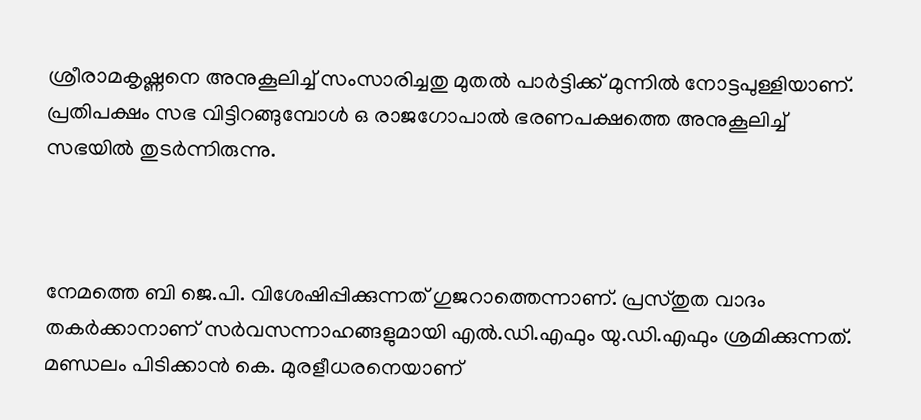ശ്രീരാമകൃഷ്ണനെ അനുകൂലിച്ച് സംസാരിച്ചതു മുതല്‍ പാര്‍ട്ടിക്ക് മുന്നില്‍ നോട്ടപുള്ളിയാണ്. പ്രതിപക്ഷം സഭ വിട്ടിറങ്ങുമ്പോള്‍ ഒ രാജഗോപാല്‍ ഭരണപക്ഷത്തെ അനുകൂലിച്ച് സഭയില്‍ തുടര്‍ന്നിരുന്നു.



നേമത്തെ ബി ജെ.പി. വിശേഷിപ്പിക്കുന്നത് ഗുജറാത്തെന്നാണ്. പ്രസ്തുത വാദം തകര്‍ക്കാനാണ് സര്‍വസന്നാഹങ്ങളുമായി എല്‍.ഡി.എഫും യു.ഡി.എഫും ശ്രമിക്കുന്നത്. മണ്ഡലം പിടിക്കാന്‍ കെ. മുരളീധരനെയാണ്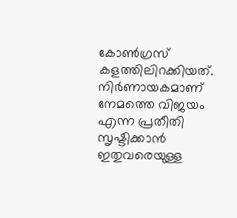കോണ്‍ഗ്രസ് കളത്തിലിറക്കിയത്. നിര്‍ണായകമാണ് നേമത്തെ വിജയം എന്ന പ്രതീതി സൃഷ്ടിക്കാന്‍ ഇതുവരെയുള്ള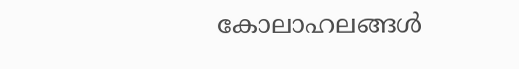കോലാഹലങ്ങള്‍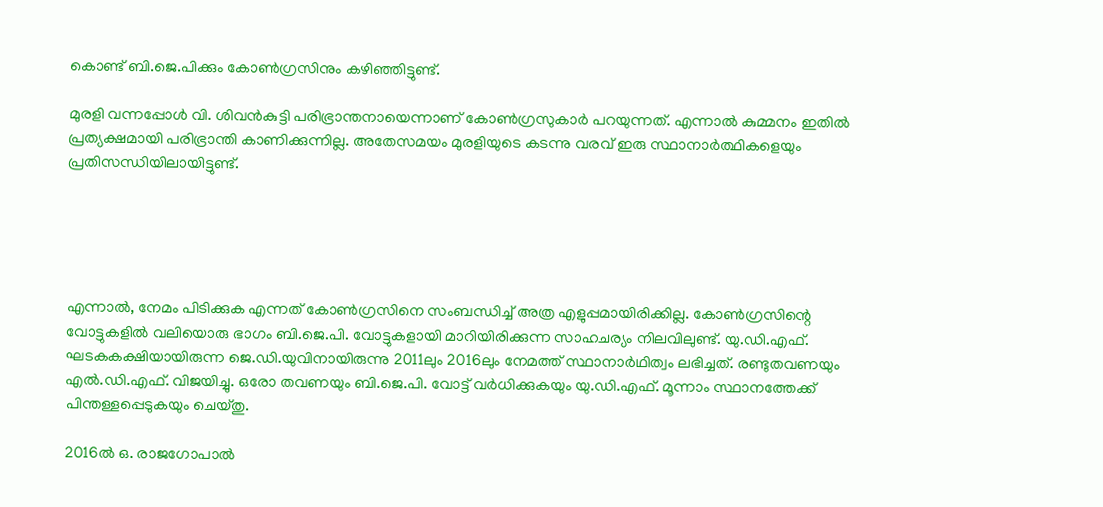കൊണ്ട് ബി.ജെ.പിക്കും കോണ്‍ഗ്രസിനും കഴിഞ്ഞിട്ടുണ്ട്.

മുരളി വന്നപ്പോള്‍ വി. ശിവന്‍കുട്ടി പരിഭ്രാന്തനായെന്നാണ് കോണ്‍ഗ്രസുകാര്‍ പറയുന്നത്. എന്നാല്‍ കുമ്മനം ഇതില്‍ പ്രത്യക്ഷമായി പരിഭ്രാന്തി കാണിക്കുന്നില്ല. അതേസമയം മുരളിയുടെ കടന്നു വരവ് ഇരു സ്ഥാനാര്‍ത്ഥികളെയും പ്രതിസന്ധിയിലായിട്ടുണ്ട്.





എന്നാല്‍, നേമം പിടിക്കുക എന്നത് കോണ്‍ഗ്രസിനെ സംബന്ധിച്ച് അത്ര എളുപ്പമായിരിക്കില്ല. കോണ്‍ഗ്രസിന്റെ വോട്ടുകളില്‍ വലിയൊരു ഭാഗം ബി.ജെ.പി. വോട്ടുകളായി മാറിയിരിക്കുന്ന സാഹചര്യം നിലവിലുണ്ട്. യു.ഡി.എഫ്. ഘടകകക്ഷിയായിരുന്ന ജെ.ഡി.യുവിനായിരുന്നു 2011ലും 2016ലും നേമത്ത് സ്ഥാനാര്‍ഥിത്വം ലഭിച്ചത്. രണ്ടുതവണയും എല്‍.ഡി.എഫ്. വിജയിച്ചു. ഒരോ തവണയും ബി.ജെ.പി. വോട്ട് വര്‍ധിക്കുകയും യു.ഡി.എഫ്. മൂന്നാം സ്ഥാനത്തേക്ക് പിന്തള്ളപ്പെടുകയും ചെയ്തു.

2016ല്‍ ഒ. രാജഗോപാല്‍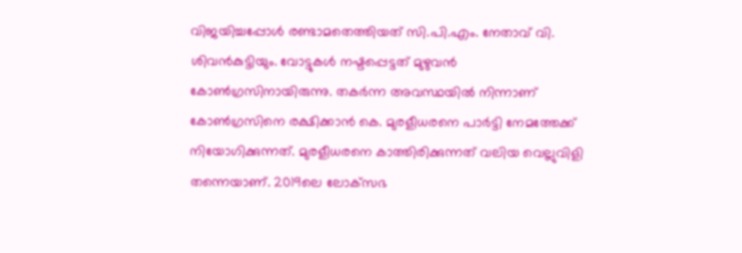വിജയിച്ചപ്പോള്‍ രണ്ടാമതെത്തിയത് സി.പി.എം. നേതാവ് വി. ശിവന്‍കുട്ടിയും. വോട്ടുകള്‍ നഷ്ടപ്പെട്ടത് മുഴുവന്‍ കോണ്‍ഗ്രസിനായിരുന്നു. തകര്‍ന്ന അവസ്ഥയില്‍ നിന്നാണ് കോണ്‍ഗ്രസിനെ രക്ഷിക്കാന്‍ കെ. മുരളീധരനെ പാര്‍ട്ടി നേമത്തേക്ക് നിയോഗിക്കുന്നത്. മുരളീധരനെ കാത്തിരിക്കുന്നത് വലിയ വെല്ലുവിളി തന്നെയാണ്. 2019ലെ ലോക്‌സഭ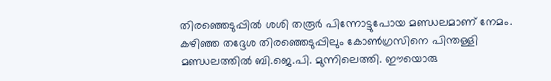തിരഞ്ഞെടുപ്പില്‍ ശശി തരൂര്‍ പിന്നോട്ടുപോയ മണ്ഡലമാണ് നേമം. കഴിഞ്ഞ തദ്ദേശ തിരഞ്ഞെടുപ്പിലും കോണ്‍ഗ്രസിനെ പിന്തള്ളി മണ്ഡലത്തില്‍ ബി.ജെ.പി. മുന്നിലെത്തി. ഈയൊരു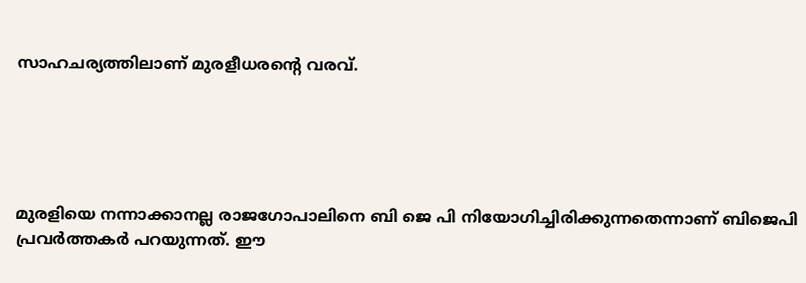സാഹചര്യത്തിലാണ് മുരളീധരന്റെ വരവ്.





മുരളിയെ നന്നാക്കാനല്ല രാജഗോപാലിനെ ബി ജെ പി നിയോഗിച്ചിരിക്കുന്നതെന്നാണ് ബിജെപി പ്രവര്‍ത്തകര്‍ പറയുന്നത്. ഈ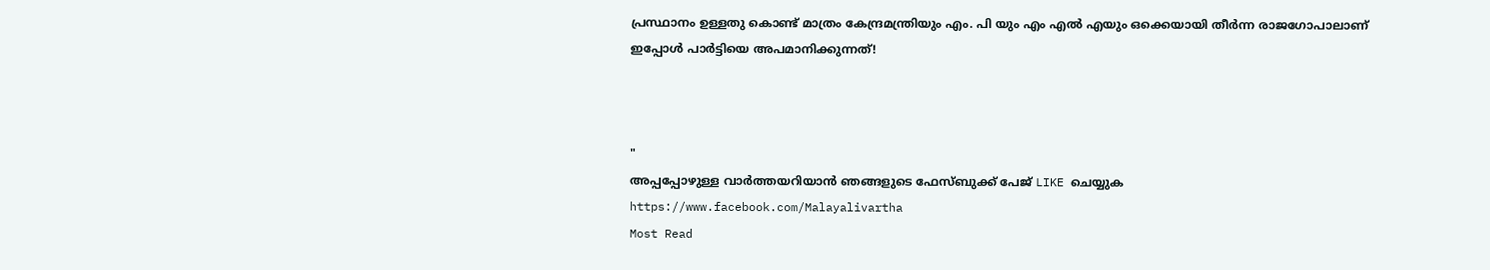പ്രസ്ഥാനം ഉള്ളതു കൊണ്ട് മാത്രം കേന്ദ്രമന്ത്രിയും എം. പി യും എം എല്‍ എയും ഒക്കെയായി തീര്‍ന്ന രാജഗോപാലാണ് ഇപ്പോള്‍ പാര്‍ട്ടിയെ അപമാനിക്കുന്നത്!



"
അപ്പപ്പോഴുള്ള വാര്‍ത്തയറിയാന്‍ ഞങ്ങളുടെ ഫേസ്‌ബുക്ക്‌ പേജ് LIKE ചെയ്യുക
https://www.facebook.com/Malayalivartha
Most Read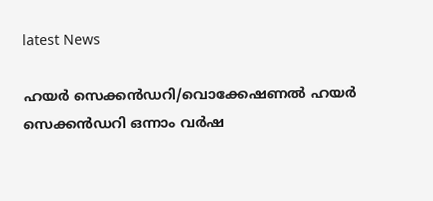latest News

ഹയർ സെക്കൻഡറി/വൊക്കേഷണൽ ഹയർ സെക്കൻഡറി ഒന്നാം വർഷ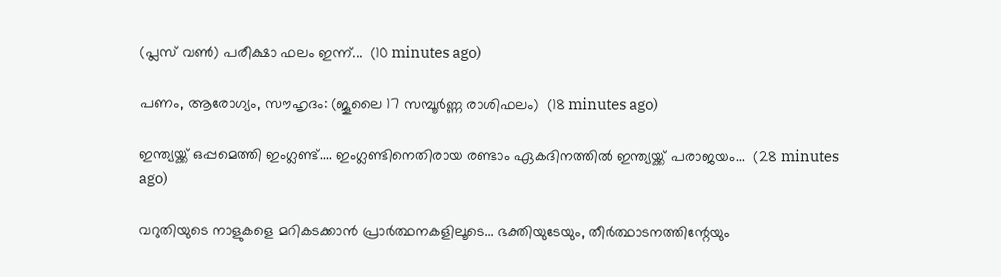(പ്ലസ് വൺ) പരീക്ഷാ ഫലം ഇന്ന്...  (10 minutes ago)

പണം, ആരോഗ്യം, സൗഹൃദം: (ജൂലൈ 17 സമ്പൂർണ്ണ രാശിഫലം)  (18 minutes ago)

ഇന്ത്യയ്ക്ക് ഒപ്പമെത്തി ഇംഗ്ലണ്ട്.... ഇംഗ്ലണ്ടിനെതിരായ രണ്ടാം ഏകദിനത്തിൽ ഇന്ത്യയ്ക്ക് പരാജയം...  (28 minutes ago)

വറുതിയുടെ നാളുകളെ മറികടക്കാൻ പ്രാർത്ഥനകളിലൂടെ... ഭക്തിയുടേയും, തീര്‍ത്ഥാടനത്തിന്റേയും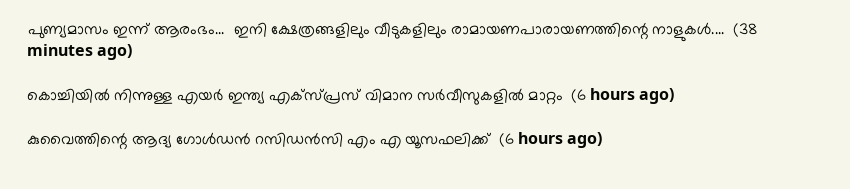പുണ്യമാസം ഇന്ന് ആരംഭം...  ഇനി ക്ഷേത്രങ്ങളിലും വീടുകളിലും രാമായണപാരായണത്തിന്റെ നാളുകൾ....  (38 minutes ago)

കൊച്ചിയില്‍ നിന്നുള്ള എയര്‍ ഇന്ത്യ എക്‌സ്പ്രസ് വിമാന സര്‍വീസുകളില്‍ മാറ്റം  (6 hours ago)

കുവൈത്തിന്റെ ആദ്യ ഗോള്‍ഡന്‍ റസിഡന്‍സി എം എ യൂസഫലിക്ക്  (6 hours ago)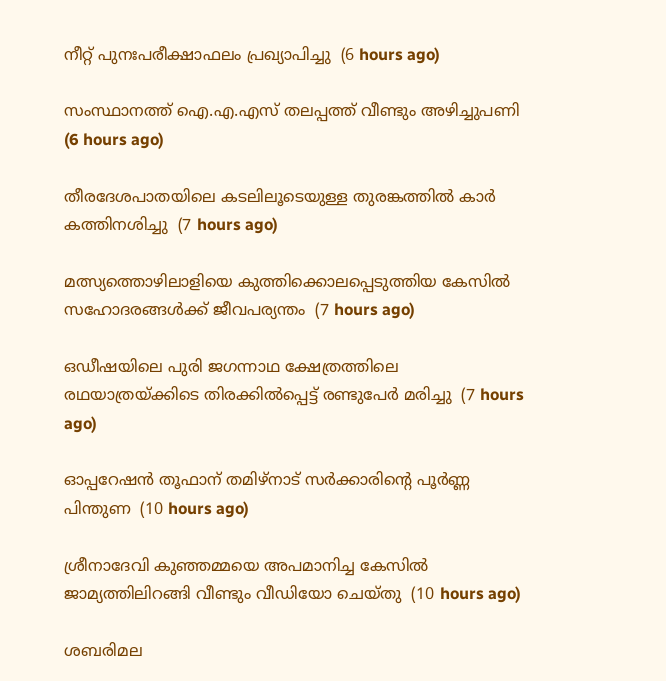നീറ്റ് പുനഃപരീക്ഷാഫലം പ്രഖ്യാപിച്ചു  (6 hours ago)

സംസ്ഥാനത്ത് ഐ.എ.എസ് തലപ്പത്ത് വീണ്ടും അഴിച്ചുപണി  (6 hours ago)

തീരദേശപാതയിലെ കടലിലൂടെയുള്ള തുരങ്കത്തില്‍ കാര്‍ കത്തിനശിച്ചു  (7 hours ago)

മത്സ്യത്തൊഴിലാളിയെ കുത്തിക്കൊലപ്പെടുത്തിയ കേസില്‍ സഹോദരങ്ങള്‍ക്ക് ജീവപര്യന്തം  (7 hours ago)

ഒഡീഷയിലെ പുരി ജഗന്നാഥ ക്ഷേത്രത്തിലെ രഥയാത്രയ്ക്കിടെ തിരക്കില്‍പ്പെട്ട് രണ്ടുപേര്‍ മരിച്ചു  (7 hours ago)

ഓപ്പറേഷന്‍ തൂഫാന് തമിഴ്‌നാട് സര്‍ക്കാരിന്റെ പൂര്‍ണ്ണ പിന്തുണ  (10 hours ago)

ശ്രീനാദേവി കുഞ്ഞമ്മയെ അപമാനിച്ച കേസില്‍ ജാമ്യത്തിലിറങ്ങി വീണ്ടും വീഡിയോ ചെയ്തു  (10 hours ago)

ശബരിമല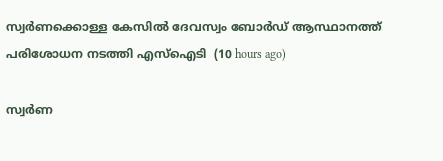സ്വര്‍ണക്കൊള്ള കേസില്‍ ദേവസ്വം ബോര്‍ഡ് ആസ്ഥാനത്ത് പരിശോധന നടത്തി എസ്‌ഐടി  (10 hours ago)

സ്വർണ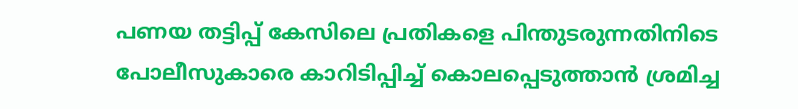പണയ തട്ടിപ്പ് കേസിലെ പ്രതികളെ പിന്തുടരുന്നതിനിടെ പോലീസുകാരെ കാറിടിപ്പിച്ച് കൊലപ്പെടുത്താൻ ശ്രമിച്ച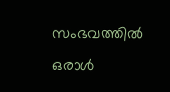സംഭവത്തിൽ ഒരാൾ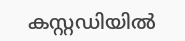കസ്റ്റഡിയിൽ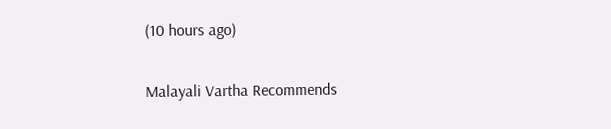(10 hours ago)

Malayali Vartha Recommends